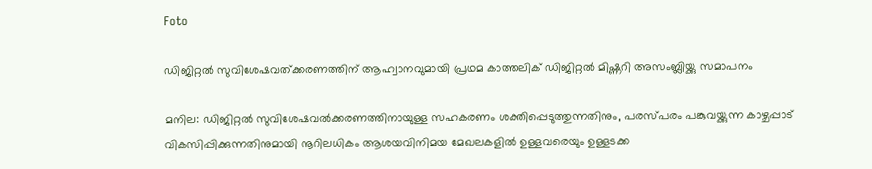Foto

ഡിജിറ്റല്‍ സുവിശേഷവത്ക്കരണത്തിന് ആഹ്വാനവുമായി പ്രഥമ കാത്തലിക് ഡിജിറ്റൽ മിഷ്ണറി അസംബ്ലിയ്ക്കു സമാപനം

മനില: ഡിജിറ്റൽ സുവിശേഷവൽക്കരണത്തിനായുള്ള സഹകരണം ശക്തിപ്പെടുത്തുന്നതിനും, പരസ്പരം പങ്കുവയ്ക്കുന്ന കാഴ്ചപ്പാട് വികസിപ്പിക്കുന്നതിനുമായി നൂറിലധികം ആശയവിനിമയ മേഖലകളിൽ ഉള്ളവരെയും ഉള്ളടക്ക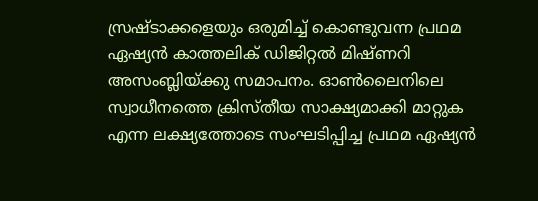സ്രഷ്ടാക്കളെയും ഒരുമിച്ച് കൊണ്ടുവന്ന പ്രഥമ ഏഷ്യൻ കാത്തലിക് ഡിജിറ്റൽ മിഷ്ണറി അസംബ്ലിയ്ക്കു സമാപനം. ഓൺലൈനിലെ സ്വാധീനത്തെ ക്രിസ്തീയ സാക്ഷ്യമാക്കി മാറ്റുക എന്ന ലക്ഷ്യത്തോടെ സംഘടിപ്പിച്ച പ്രഥമ ഏഷ്യൻ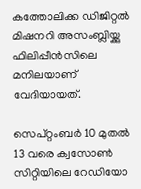കത്തോലിക്ക ഡിജിറ്റൽ മിഷനറി അസംബ്ലിയ്ക്കു ഫിലിപ്പീൻസിലെ മനിലയാണ് വേദിയായത്.

സെപ്റ്റംബർ 10 മുതൽ 13 വരെ ക്വസോൺ സിറ്റിയിലെ റേഡിയോ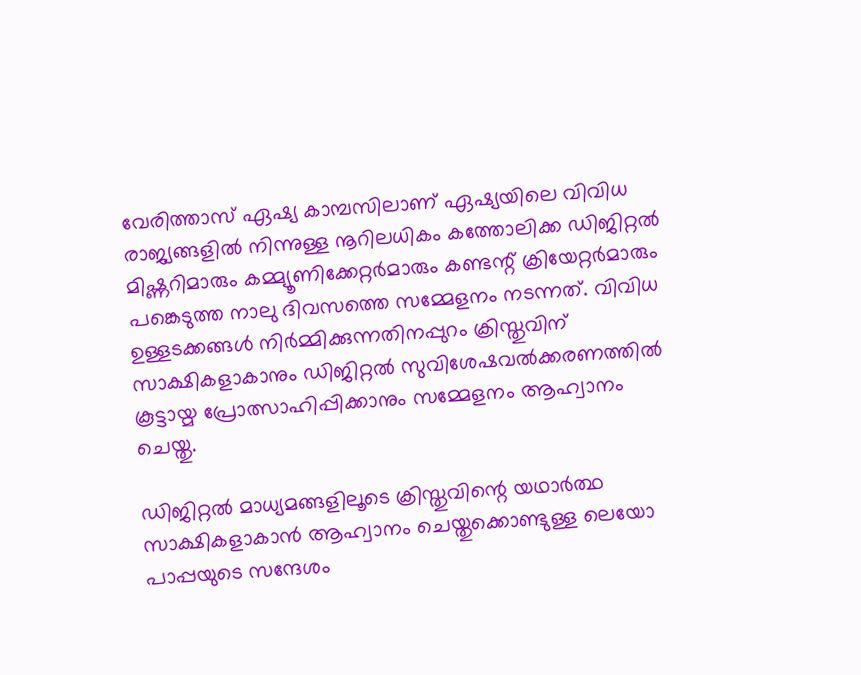വേരിത്താസ് ഏഷ്യ കാമ്പസിലാണ് ഏഷ്യയിലെ വിവിധ രാജ്യങ്ങളില്‍ നിന്നുള്ള നൂറിലധികം കത്തോലിക്ക ഡിജിറ്റൽ മിഷ്ണറിമാരും കമ്മ്യൂണിക്കേറ്റർമാരും കണ്ടന്റ് ക്രിയേറ്റർമാരും പങ്കെടുത്ത നാലു ദിവസത്തെ സമ്മേളനം നടന്നത്. വിവിധ ഉള്ളടക്കങ്ങൾ നിർമ്മിക്കുന്നതിനപ്പുറം ക്രിസ്തുവിന് സാക്ഷികളാകാനും ഡിജിറ്റൽ സുവിശേഷവൽക്കരണത്തിൽ കൂട്ടായ്മ പ്രോത്സാഹിപ്പിക്കാനും സമ്മേളനം ആഹ്വാനം ചെയ്തു.

ഡിജിറ്റൽ മാധ്യമങ്ങളിലൂടെ ക്രിസ്തുവിന്റെ യഥാർത്ഥ സാക്ഷികളാകാൻ ആഹ്വാനം ചെയ്തുക്കൊണ്ടുള്ള ലെയോ പാപ്പയുടെ സന്ദേശം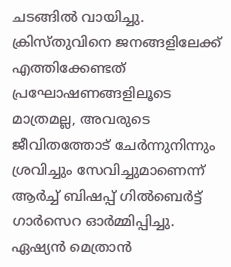ചടങ്ങിൽ വായിച്ചു. ക്രിസ്തുവിനെ ജനങ്ങളിലേക്ക് എത്തിക്കേണ്ടത് പ്രഘോഷണങ്ങളിലൂടെ മാത്രമല്ല, അവരുടെ ജീവിതത്തോട് ചേർന്നുനിന്നും ശ്രവിച്ചും സേവിച്ചുമാണെന്ന് ആർച്ച് ബിഷപ്പ് ഗിൽബെർട്ട് ഗാർസെറ ഓർമ്മിപ്പിച്ചു. ഏഷ്യൻ മെത്രാൻ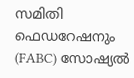സമിതി ഫെഡറേഷനും (FABC) സോഷ്യൽ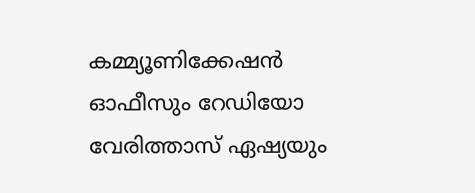കമ്മ്യൂണിക്കേഷൻ ഓഫീസും റേഡിയോ വേരിത്താസ് ഏഷ്യയും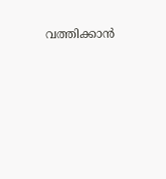വത്തിക്കാൻ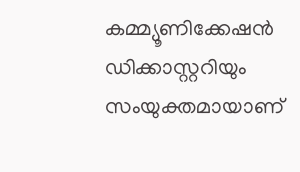കമ്മ്യൂണിക്കേഷൻ ഡിക്കാസ്റ്ററിയും സംയുക്തമായാണ്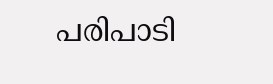പരിപാടി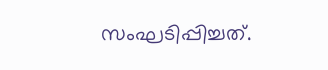സംഘടിപ്പിച്ചത്.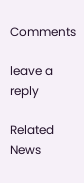Comments

leave a reply

Related News